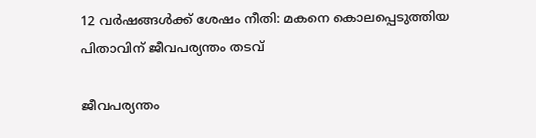12 വർഷങ്ങൾക്ക് ശേഷം നീതി: മകനെ കൊലപ്പെടുത്തിയ പിതാവിന് ജീവപര്യന്തം തടവ്

ജീവപര്യന്തം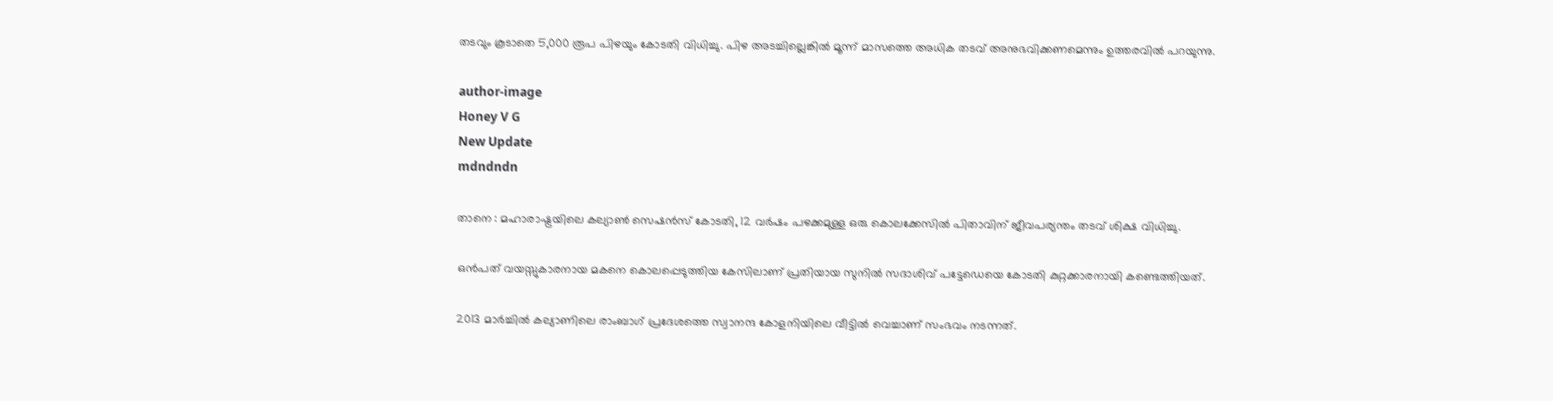തടവും കൂടാതെ 5,000 രൂപ പിഴയും കോടതി വിധിച്ചു. പിഴ അടച്ചില്ലെങ്കിൽ മൂന്ന് മാസത്തെ അധിക തടവ് അനുഭവിക്കണമെന്നും ഉത്തരവിൽ പറയുന്നു.

author-image
Honey V G
New Update
mdndndn

താനെ : മഹാരാഷ്ട്രയിലെ കല്യാണ്‍ സെഷൻസ് കോടതി, 12 വർഷം പഴക്കമുള്ള ഒരു കൊലക്കേസിൽ പിതാവിന് ജീവപര്യന്തം തടവ് ശിക്ഷ വിധിച്ചു.

ഒൻപത് വയസ്സുകാരനായ മകനെ കൊലപ്പെടുത്തിയ കേസിലാണ് പ്രതിയായ സുനിൽ സദാശിവ് പട്ടേഡെയെ കോടതി കുറ്റക്കാരനായി കണ്ടെത്തിയത്.

2013 മാർച്ചിൽ കല്യാണിലെ രാംബാഗ് പ്രദേശത്തെ സ്വാനന്ദ കോളനിയിലെ വീട്ടിൽ വെച്ചാണ് സംഭവം നടന്നത്.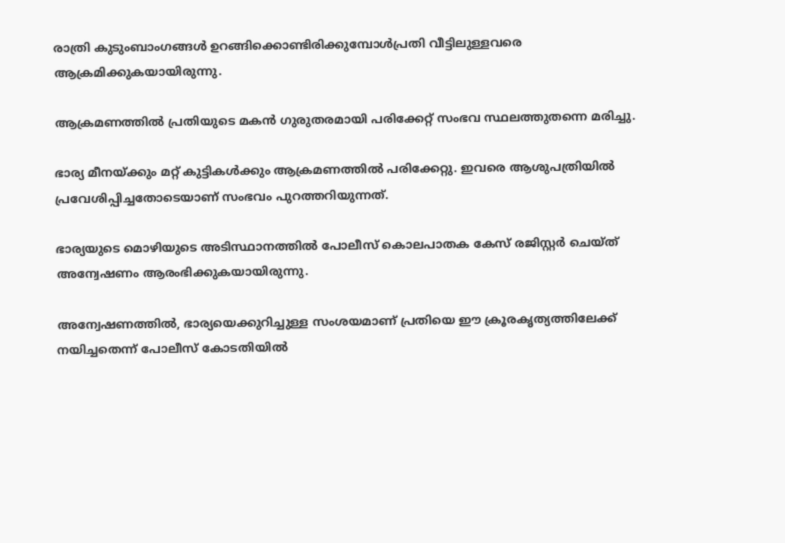രാത്രി കുടുംബാംഗങ്ങൾ ഉറങ്ങിക്കൊണ്ടിരിക്കുമ്പോൾപ്രതി വീട്ടിലുള്ളവരെ ആക്രമിക്കുകയായിരുന്നു.

ആക്രമണത്തിൽ പ്രതിയുടെ മകൻ ഗുരുതരമായി പരിക്കേറ്റ് സംഭവ സ്ഥലത്തുതന്നെ മരിച്ചു.

ഭാര്യ മീനയ്ക്കും മറ്റ് കുട്ടികൾക്കും ആക്രമണത്തിൽ പരിക്കേറ്റു. ഇവരെ ആശുപത്രിയിൽ പ്രവേശിപ്പിച്ചതോടെയാണ് സംഭവം പുറത്തറിയുന്നത്.

ഭാര്യയുടെ മൊഴിയുടെ അടിസ്ഥാനത്തിൽ പോലീസ് കൊലപാതക കേസ് രജിസ്റ്റർ ചെയ്ത് അന്വേഷണം ആരംഭിക്കുകയായിരുന്നു.

അന്വേഷണത്തിൽ, ഭാര്യയെക്കുറിച്ചുള്ള സംശയമാണ് പ്രതിയെ ഈ ക്രൂരകൃത്യത്തിലേക്ക് നയിച്ചതെന്ന് പോലീസ് കോടതിയിൽ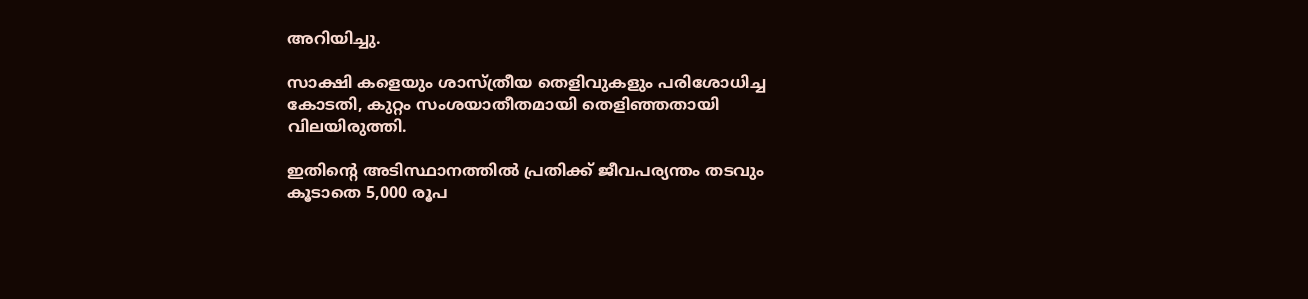അറിയിച്ചു.

സാക്ഷി കളെയും ശാസ്ത്രീയ തെളിവുകളും പരിശോധിച്ച കോടതി, കുറ്റം സംശയാതീതമായി തെളിഞ്ഞതായി വിലയിരുത്തി.

ഇതിന്റെ അടിസ്ഥാനത്തിൽ പ്രതിക്ക് ജീവപര്യന്തം തടവും കൂടാതെ 5,000 രൂപ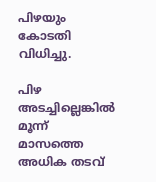പിഴയും കോടതി വിധിച്ചു.

പിഴ അടച്ചില്ലെങ്കിൽ മൂന്ന് മാസത്തെ അധിക തടവ്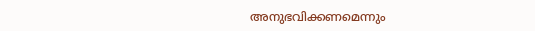അനുഭവിക്കണമെന്നും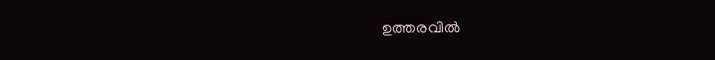ഉത്തരവിൽ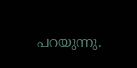പറയുന്നു.